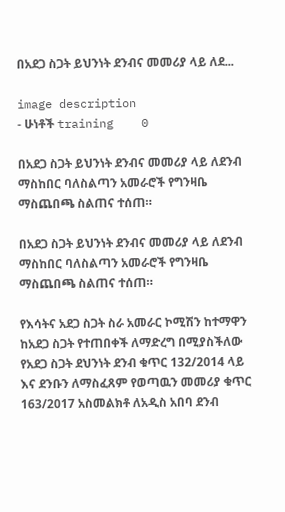በአደጋ ስጋት ይህንነት ደንብና መመሪያ ላይ ለደ...

image description
- ሁነቶች training    0

በአደጋ ስጋት ይህንነት ደንብና መመሪያ ላይ ለደንብ ማስከበር ባለስልጣን አመራሮች የግንዛቤ ማስጨበጫ ስልጠና ተሰጠ።

በአደጋ ስጋት ይህንነት ደንብና መመሪያ ላይ ለደንብ ማስከበር ባለስልጣን አመራሮች የግንዛቤ ማስጨበጫ ስልጠና ተሰጠ።

የእሳትና አደጋ ስጋት ስራ አመራር ኮሚሽን ከተማዋን ከአደጋ ስጋት የተጠበቀች ለማድረግ በሚያስችለው የአደጋ ስጋት ደህንነት ደንብ ቁጥር 132/2014 ላይ እና ደንቡን ለማስፈጸም የወጣዉን መመሪያ ቁጥር 163/2017 አስመልክቶ ለአዲስ አበባ ደንብ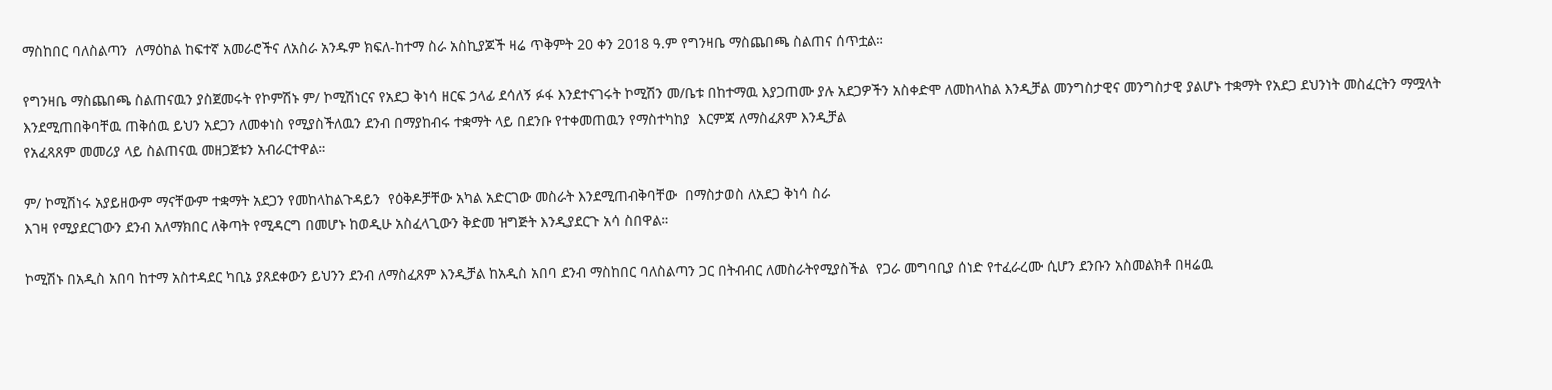ማስከበር ባለስልጣን  ለማዕከል ከፍተኛ አመራሮችና ለአስራ አንዱም ክፍለ-ከተማ ስራ አስኪያጆች ዛሬ ጥቅምት 20 ቀን 2018 ዓ.ም የግንዛቤ ማስጨበጫ ስልጠና ሰጥቷል።

የግንዛቤ ማስጨበጫ ስልጠናዉን ያስጀመሩት የኮምሽኑ ም/ ኮሚሽነርና የአደጋ ቅነሳ ዘርፍ ኃላፊ ደሳለኝ ፉፋ እንደተናገሩት ኮሚሽን መ/ቤቱ በከተማዉ እያጋጠሙ ያሉ አደጋዎችን አስቀድሞ ለመከላከል እንዲቻል መንግስታዊና መንግስታዊ ያልሆኑ ተቋማት የአደጋ ደህንነት መስፈርትን ማሟላት እንደሚጠበቅባቸዉ ጠቅሰዉ ይህን አደጋን ለመቀነስ የሚያስችለዉን ደንብ በማያከብሩ ተቋማት ላይ በደንቡ የተቀመጠዉን የማስተካከያ  እርምጃ ለማስፈጸም እንዲቻል
የአፈጻጸም መመሪያ ላይ ስልጠናዉ መዘጋጀቱን አብራርተዋል።

ም/ ኮሚሽነሩ አያይዘውም ማናቸውም ተቋማት አደጋን የመከላከልጉዳይን  የዕቅዶቻቸው አካል አድርገው መስራት እንደሚጠብቅባቸው  በማስታወስ ለአደጋ ቅነሳ ስራ
እገዛ የሚያደርገውን ደንብ አለማክበር ለቅጣት የሚዳርግ በመሆኑ ከወዲሁ አስፈላጊውን ቅድመ ዝግጅት እንዲያደርጉ አሳ ስበዋል።

ኮሚሽኑ በአዲስ አበባ ከተማ አስተዳደር ካቢኔ ያጸደቀውን ይህንን ደንብ ለማስፈጸም እንዲቻል ከአዲስ አበባ ደንብ ማስከበር ባለስልጣን ጋር በትብብር ለመስራትየሚያስችል  የጋራ መግባቢያ ሰነድ የተፈራረሙ ሲሆን ደንቡን አስመልክቶ በዛሬዉ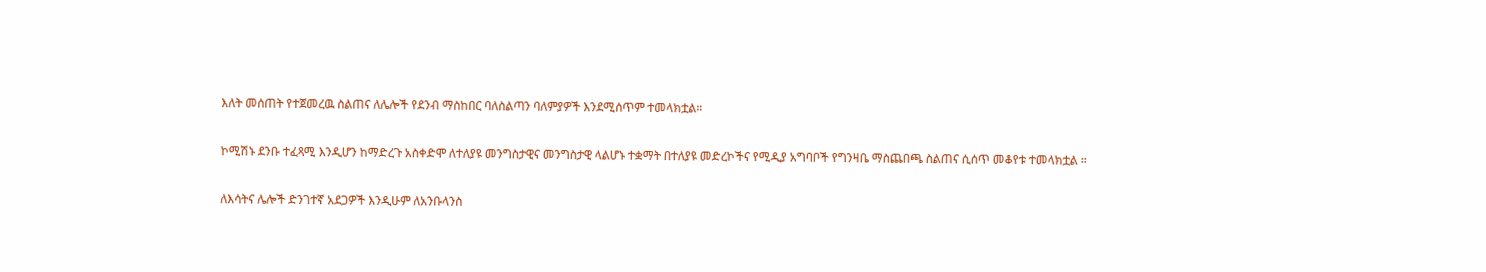እለት መሰጠት የተጀመረዉ ስልጠና ለሌሎች የደንብ ማስከበር ባለስልጣን ባለምያዎች እንደሚሰጥም ተመላክቷል።

ኮሚሽኑ ደንቡ ተፈጻሚ እንዲሆን ከማድረጉ አስቀድሞ ለተለያዩ መንግስታዊና መንግስታዊ ላልሆኑ ተቋማት በተለያዩ መድረኮችና የሚዲያ አግባቦች የግንዛቤ ማስጨበጫ ስልጠና ሲሰጥ መቆየቱ ተመላክቷል ።

ለእሳትና ሌሎች ድንገተኛ አደጋዎች እንዲሁም ለአንቡላንስ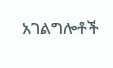አገልግሎቶች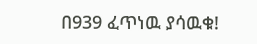በ939 ፈጥነዉ ያሳዉቁ!